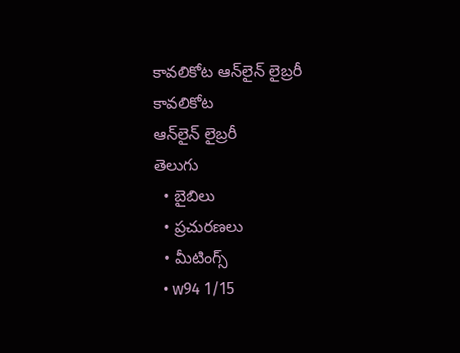కావలికోట ఆన్‌లైన్‌ లైబ్రరీ
కావలికోట
ఆన్‌లైన్‌ లైబ్రరీ
తెలుగు
  • బైబిలు
  • ప్రచురణలు
  • మీటింగ్స్‌
  • w94 1/15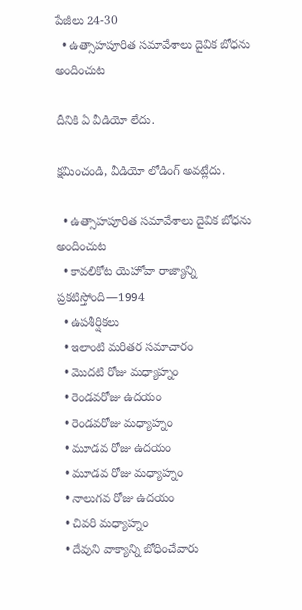పేజీలు 24-30
  • ఉత్సాహపూరిత సమావేశాలు దైవిక బోధను అందించుట

దీనికి ఏ వీడియో లేదు.

క్షమించండి, వీడియో లోడింగ్‌ అవట్లేదు.

  • ఉత్సాహపూరిత సమావేశాలు దైవిక బోధను అందించుట
  • కావలికోట యెహోవా రాజ్యాన్ని ప్రకటిస్తోంది—1994
  • ఉపశీర్షికలు
  • ఇలాంటి మరితర సమాచారం
  • మొదటి రోజు మధ్యాహ్నం
  • రెండవరోజు ఉదయం
  • రెండవరోజు మధ్యాహ్నం
  • మూడవ రోజు ఉదయం
  • మూడవ రోజు మధ్యాహ్నం
  • నాలుగవ రోజు ఉదయం
  • చివరి మధ్యాహ్నం
  • దేవుని వాక్యాన్ని బోధించేవారు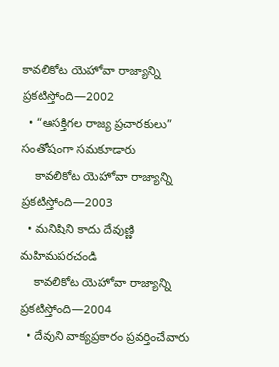కావలికోట యెహోవా రాజ్యాన్ని ప్రకటిస్తోంది—2002
  • “ఆసక్తిగల రాజ్య ప్రచారకులు” సంతోషంగా సమకూడారు
    కావలికోట యెహోవా రాజ్యాన్ని ప్రకటిస్తోంది—2003
  • మనిషిని కాదు దేవుణ్ణి మహిమపరచండి
    కావలికోట యెహోవా రాజ్యాన్ని ప్రకటిస్తోంది—2004
  • దేవుని వాక్యప్రకారం ప్రవర్తించేవారు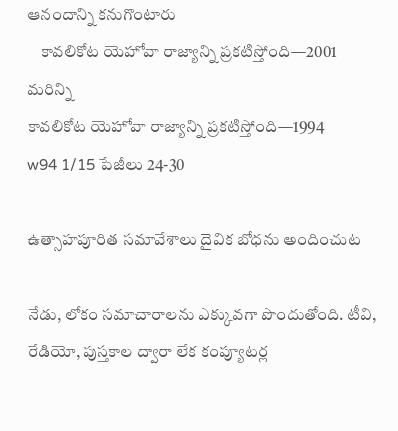ఆనందాన్ని కనుగొంటారు
    కావలికోట యెహోవా రాజ్యాన్ని ప్రకటిస్తోంది—2001
మరిన్ని
కావలికోట యెహోవా రాజ్యాన్ని ప్రకటిస్తోంది—1994
w94 1/15 పేజీలు 24-30

ఉత్సాహపూరిత సమావేశాలు దైవిక బోధను అందించుట

నేడు, లోకం సమాచారాలను ఎక్కువగా పొందుతోంది. టీవి, రేడియో, పుస్తకాల ద్వారా లేక కంప్యూటర్ల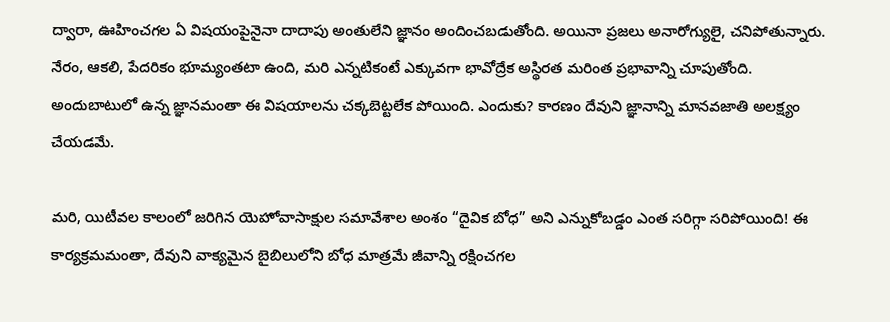ద్వారా, ఊహించగల ఏ విషయంపైనైనా దాదాపు అంతులేని జ్ఞానం అందించబడుతోంది. అయినా ప్రజలు అనారోగ్యులై, చనిపోతున్నారు. నేరం, ఆకలి, పేదరికం భూమ్యంతటా ఉంది, మరి ఎన్నటికంటే ఎక్కువగా భావోద్రేక అస్థిరత మరింత ప్రభావాన్ని చూపుతోంది. అందుబాటులో ఉన్న జ్ఞానమంతా ఈ విషయాలను చక్కబెట్టలేక పోయింది. ఎందుకు? కారణం దేవుని జ్ఞానాన్ని మానవజాతి అలక్ష్యం చేయడమే.

మరి, యిటీవల కాలంలో జరిగిన యెహోవాసాక్షుల సమావేశాల అంశం “దైవిక బోధ” అని ఎన్నుకోబడ్డం ఎంత సరిగ్గా సరిపోయింది! ఈ కార్యక్రమమంతా, దేవుని వాక్యమైన బైబిలులోని బోధ మాత్రమే జీవాన్ని రక్షించగల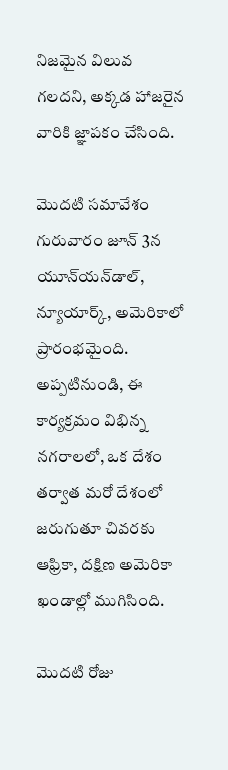నిజమైన విలువ గలదని, అక్కడ హాజరైన వారికి జ్ఞాపకం చేసింది.

మొదటి సమావేశం గురువారం జూన్‌ 3న యూన్‌యన్‌డాల్‌, న్యూయార్క్‌, అమెరికాలో ప్రారంభమైంది. అప్పటినుండి, ఈ కార్యక్రమం విభిన్న నగరాలలో, ఒక దేశం తర్వాత మరో దేశంలో జరుగుతూ చివరకు ఆఫ్రికా, దక్షిణ అమెరికా ఖండాల్లో ముగిసింది.

మొదటి రోజు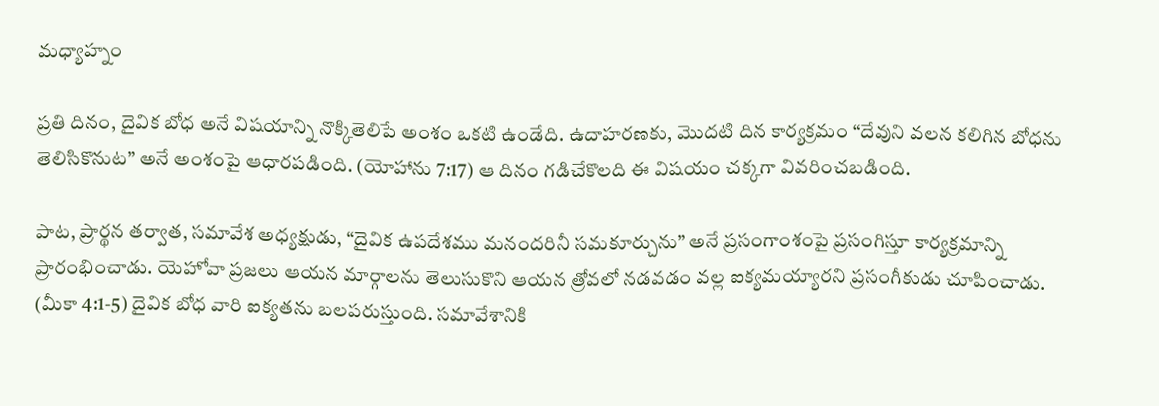మధ్యాహ్నం

ప్రతి దినం, దైవిక బోధ అనే విషయాన్ని నొక్కితెలిపే అంశం ఒకటి ఉండేది. ఉదాహరణకు, మొదటి దిన కార్యక్రమం “దేవుని వలన కలిగిన బోధను తెలిసికొనుట” అనే అంశంపై ఆధారపడింది. (యోహాను 7:17) ఆ దినం గడిచేకొలది ఈ విషయం చక్కగా వివరించబడింది.

పాట, ప్రార్థన తర్వాత, సమావేశ అధ్యక్షుడు, “దైవిక ఉపదేశము మనందరినీ సమకూర్చును” అనే ప్రసంగాంశంపై ప్రసంగిస్తూ కార్యక్రమాన్ని ప్రారంభించాడు. యెహోవా ప్రజలు ఆయన మార్గాలను తెలుసుకొని ఆయన త్రోవలో నడవడం వల్ల ఐక్యమయ్యారని ప్రసంగీకుడు చూపించాడు. (మీకా 4:1-5) దైవిక బోధ వారి ఐక్యతను బలపరుస్తుంది. సమావేశానికి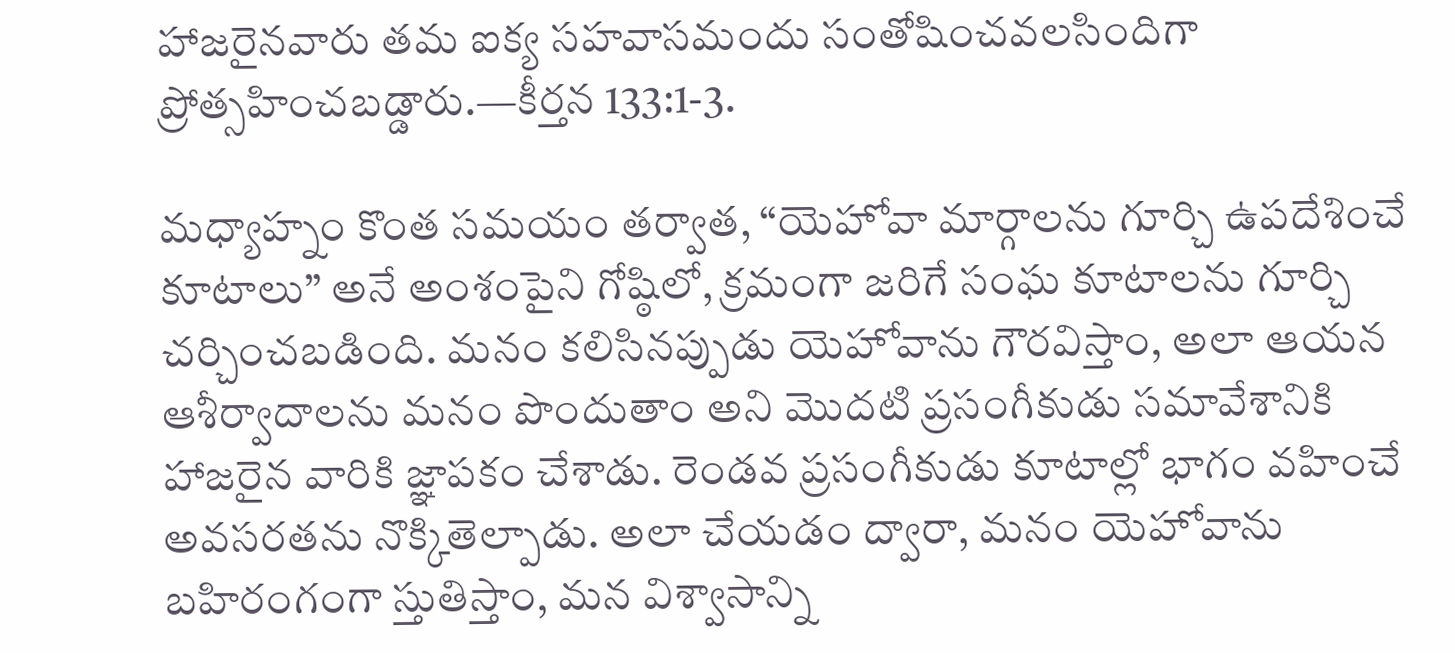హాజరైనవారు తమ ఐక్య సహవాసమందు సంతోషించవలసిందిగా ప్రోత్సహించబడ్డారు.—కీర్తన 133:1-3.

మధ్యాహ్నం కొంత సమయం తర్వాత, “యెహోవా మార్గాలను గూర్చి ఉపదేశించే కూటాలు” అనే అంశంపైని గోష్ఠిలో, క్రమంగా జరిగే సంఘ కూటాలను గూర్చి చర్చించబడింది. మనం కలిసినప్పుడు యెహోవాను గౌరవిస్తాం, అలా ఆయన ఆశీర్వాదాలను మనం పొందుతాం అని మొదటి ప్రసంగీకుడు సమావేశానికి హాజరైన వారికి జ్ఞాపకం చేశాడు. రెండవ ప్రసంగీకుడు కూటాల్లో భాగం వహించే అవసరతను నొక్కితెల్పాడు. అలా చేయడం ద్వారా, మనం యెహోవాను బహిరంగంగా స్తుతిస్తాం, మన విశ్వాసాన్ని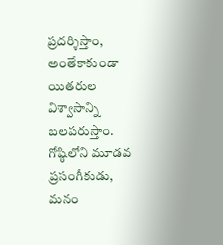ప్రదర్శిస్తాం, అంతేకాకుండా యితరుల విశ్వాసాన్ని బలపరుస్తాం. గోష్ఠిలోని మూడవ ప్రసంగీకుడు, మనం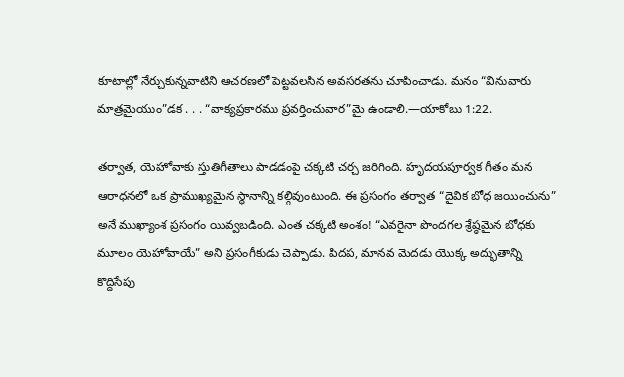కూటాల్లో నేర్చుకున్నవాటిని ఆచరణలో పెట్టవలసిన అవసరతను చూపించాడు. మనం “వినువారు మాత్రమైయుం”డక . . . “వాక్యప్రకారము ప్రవర్తించువార”మై ఉండాలి.—యాకోబు 1:22.

తర్వాత, యెహోవాకు స్తుతిగీతాలు పాడడంపై చక్కటి చర్చ జరిగింది. హృదయపూర్వక గీతం మన ఆరాధనలో ఒక ప్రాముఖ్యమైన స్థానాన్ని కల్గివుంటుంది. ఈ ప్రసంగం తర్వాత “దైవిక బోధ జయించును” అనే ముఖ్యాంశ ప్రసంగం యివ్వబడింది. ఎంత చక్కటి అంశం! “ఎవరైనా పొందగల శ్రేష్ఠమైన బోధకు మూలం యెహోవాయే” అని ప్రసంగీకుడు చెప్పాడు. పిదప, మానవ మెదడు యొక్క అద్భుతాన్ని కొద్దిసేపు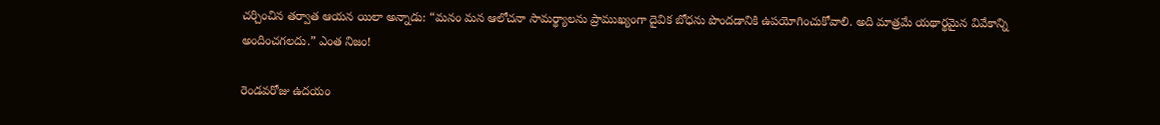చర్చించిన తర్వాత ఆయన యిలా అన్నాడు: “మనం మన ఆలోచనా సామర్థ్యాలను ప్రాముఖ్యంగా దైవిక బోధను పొందడానికి ఉపయోగించుకోవాలి. అది మాత్రమే యథార్థమైన వివేకాన్ని అందించగలదు.” ఎంత నిజం!

రెండవరోజు ఉదయం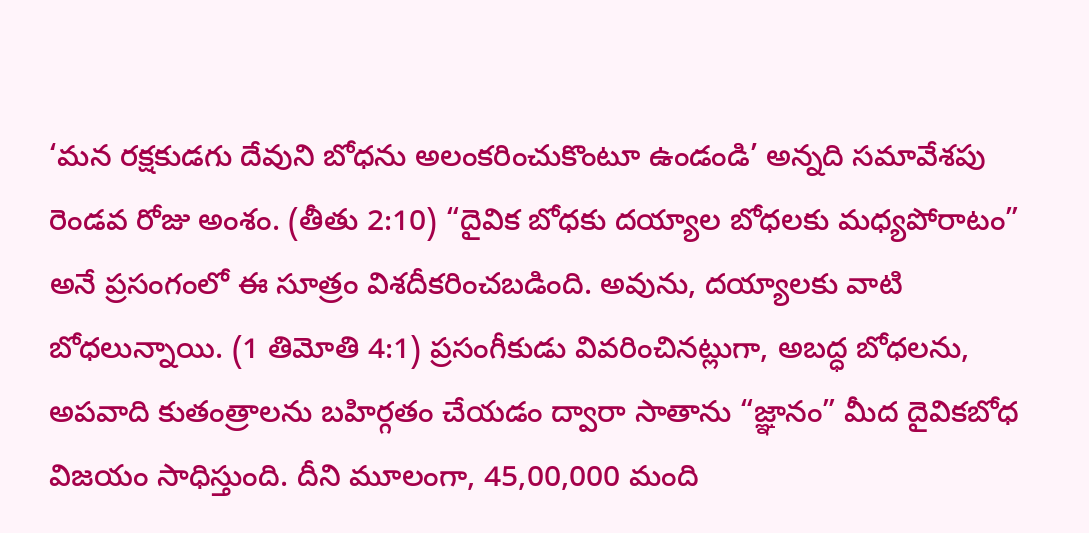‘మన రక్షకుడగు దేవుని బోధను అలంకరించుకొంటూ ఉండండి’ అన్నది సమావేశపు రెండవ రోజు అంశం. (తీతు 2:10) “దైవిక బోధకు దయ్యాల బోధలకు మధ్యపోరాటం” అనే ప్రసంగంలో ఈ సూత్రం విశదీకరించబడింది. అవును, దయ్యాలకు వాటి బోధలున్నాయి. (1 తిమోతి 4:1) ప్రసంగీకుడు వివరించినట్లుగా, అబద్ధ బోధలను, అపవాది కుతంత్రాలను బహిర్గతం చేయడం ద్వారా సాతాను “జ్ఞానం” మీద దైవికబోధ విజయం సాధిస్తుంది. దీని మూలంగా, 45,00,000 మంది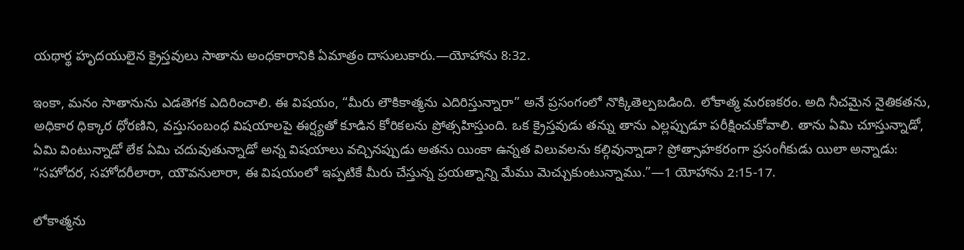యథార్థ హృదయులైన క్రైస్తవులు సాతాను అంధకారానికి ఏమాత్రం దాసులుకారు.—యోహాను 8:32.

ఇంకా, మనం సాతానును ఎడతెగక ఎదిరించాలి. ఈ విషయం, “మీరు లౌకికాత్మను ఎదిరిస్తున్నారా” అనే ప్రసంగంలో నొక్కితెల్పబడింది. లోకాత్మ మరణకరం. అది నీచమైన నైతికతను, అధికార ధిక్కార ధోరణిని, వస్తుసంబంధ విషయాలపై ఈర్ష్యతో కూడిన కోరికలను ప్రోత్సహిస్తుంది. ఒక క్రైస్తవుడు తన్ను తాను ఎల్లప్పుడూ పరీక్షించుకోవాలి. తాను ఏమి చూస్తున్నాడో, ఏమి వింటున్నాడో లేక ఏమి చదువుతున్నాడో అన్న విషయాలు వచ్చినప్పుడు అతను యింకా ఉన్నత విలువలను కల్గివున్నాడా? ప్రోత్సాహకరంగా ప్రసంగీకుడు యిలా అన్నాడు: “సహోదర, సహోదరీలారా, యౌవనులారా, ఈ విషయంలో ఇప్పటికే మీరు చేస్తున్న ప్రయత్నాన్ని మేము మెచ్చుకుంటున్నాము.”—1 యోహాను 2:15-17.

లోకాత్మను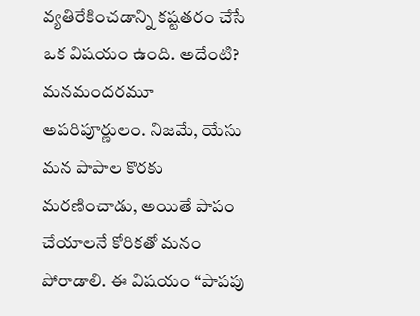వ్యతిరేకించడాన్ని కష్టతరం చేసే ఒక విషయం ఉంది. అదేంటి? మనమందరమూ అపరిపూర్ణులం. నిజమే, యేసు మన పాపాల కొరకు మరణించాడు, అయితే పాపం చేయాలనే కోరికతో మనం పోరాడాలి. ఈ విషయం “పాపపు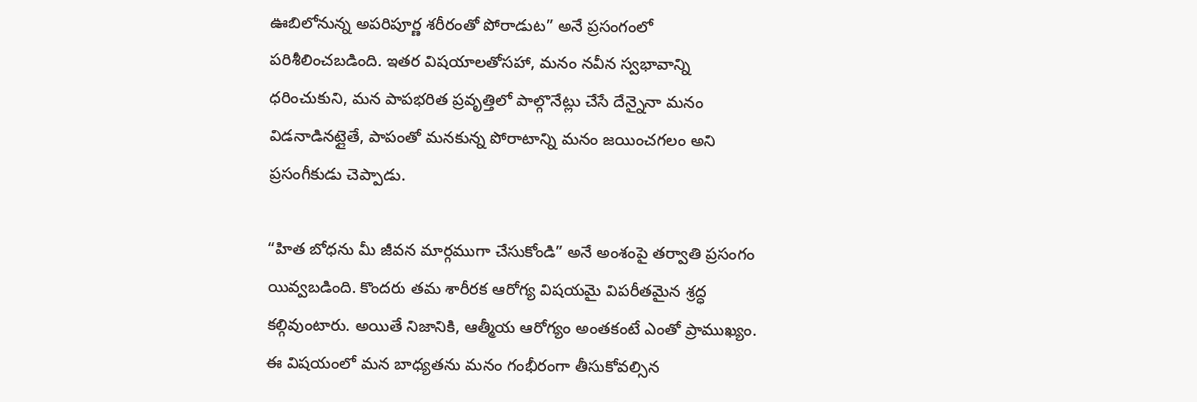ఊబిలోనున్న అపరిపూర్ణ శరీరంతో పోరాడుట” అనే ప్రసంగంలో పరిశీలించబడింది. ఇతర విషయాలతోసహా, మనం నవీన స్వభావాన్ని ధరించుకుని, మన పాపభరిత ప్రవృత్తిలో పాల్గొనేట్లు చేసే దేన్నైనా మనం విడనాడినట్లైతే, పాపంతో మనకున్న పోరాటాన్ని మనం జయించగలం అని ప్రసంగీకుడు చెప్పాడు.

“హిత బోధను మీ జీవన మార్గముగా చేసుకోండి” అనే అంశంపై తర్వాతి ప్రసంగం యివ్వబడింది. కొందరు తమ శారీరక ఆరోగ్య విషయమై విపరీతమైన శ్రద్ధ కల్గివుంటారు. అయితే నిజానికి, ఆత్మీయ ఆరోగ్యం అంతకంటే ఎంతో ప్రాముఖ్యం. ఈ విషయంలో మన బాధ్యతను మనం గంభీరంగా తీసుకోవల్సిన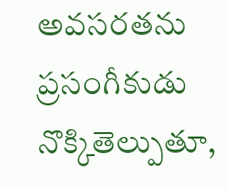అవసరతను ప్రసంగీకుడు నొక్కితెల్పుతూ,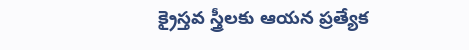క్రైస్తవ స్త్రీలకు ఆయన ప్రత్యేక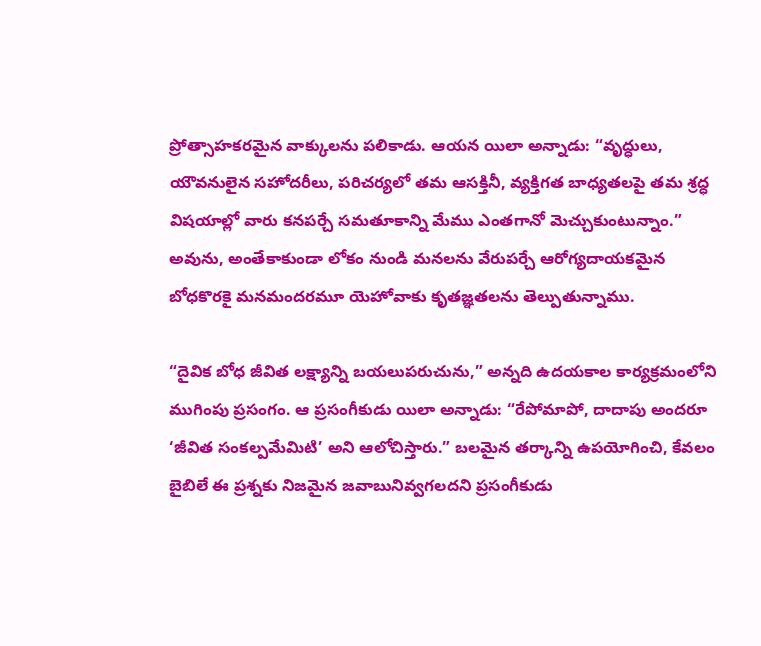ప్రోత్సాహకరమైన వాక్కులను పలికాడు. ఆయన యిలా అన్నాడు: “వృద్ధులు, యౌవనులైన సహోదరీలు, పరిచర్యలో తమ ఆసక్తినీ, వ్యక్తిగత బాధ్యతలపై తమ శ్రద్ధ విషయాల్లో వారు కనపర్చే సమతూకాన్ని మేము ఎంతగానో మెచ్చుకుంటున్నాం.” అవును, అంతేకాకుండా లోకం నుండి మనలను వేరుపర్చే ఆరోగ్యదాయకమైన బోధకొరకై మనమందరమూ యెహోవాకు కృతజ్ఞతలను తెల్పుతున్నాము.

“దైవిక బోధ జీవిత లక్ష్యాన్ని బయలుపరుచును,” అన్నది ఉదయకాల కార్యక్రమంలోని ముగింపు ప్రసంగం. ఆ ప్రసంగీకుడు యిలా అన్నాడు: “రేపోమాపో, దాదాపు అందరూ ‘జీవిత సంకల్పమేమిటి’ అని ఆలోచిస్తారు.” బలమైన తర్కాన్ని ఉపయోగించి, కేవలం బైబిలే ఈ ప్రశ్నకు నిజమైన జవాబునివ్వగలదని ప్రసంగీకుడు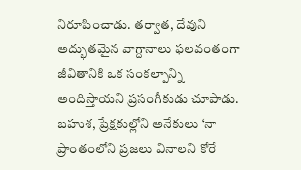నిరూపించాడు. తర్వాత, దేవుని అద్భుతమైన వాగ్దానాలు ఫలవంతంగా జీవితానికి ఒక సంకల్పాన్ని అందిస్తాయని ప్రసంగీకుడు చూపాడు. బహుశ, ప్రేక్షకుల్లోని అనేకులు ‘నా ప్రాంతంలోని ప్రజలు వినాలని కోరే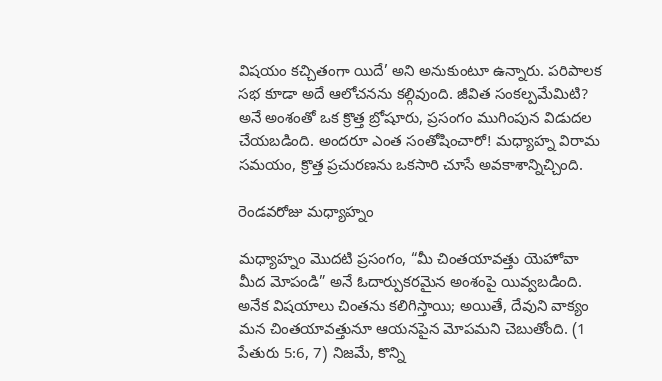విషయం కచ్చితంగా యిదే’ అని అనుకుంటూ ఉన్నారు. పరిపాలక సభ కూడా అదే ఆలోచనను కల్గివుంది. జీవిత సంకల్పమేమిటి? అనే అంశంతో ఒక క్రొత్త బ్రోషూరు, ప్రసంగం ముగింపున విడుదల చేయబడింది. అందరూ ఎంత సంతోషించారో! మధ్యాహ్న విరామ సమయం, క్రొత్త ప్రచురణను ఒకసారి చూసే అవకాశాన్నిచ్చింది.

రెండవరోజు మధ్యాహ్నం

మధ్యాహ్నం మొదటి ప్రసంగం, “మీ చింతయావత్తు యెహోవా మీద మోపండి” అనే ఓదార్పుకరమైన అంశంపై యివ్వబడింది. అనేక విషయాలు చింతను కలిగిస్తాయి; అయితే, దేవుని వాక్యం మన చింతయావత్తునూ ఆయనపైన మోపమని చెబుతోంది. (1 పేతురు 5:6, 7) నిజమే, కొన్ని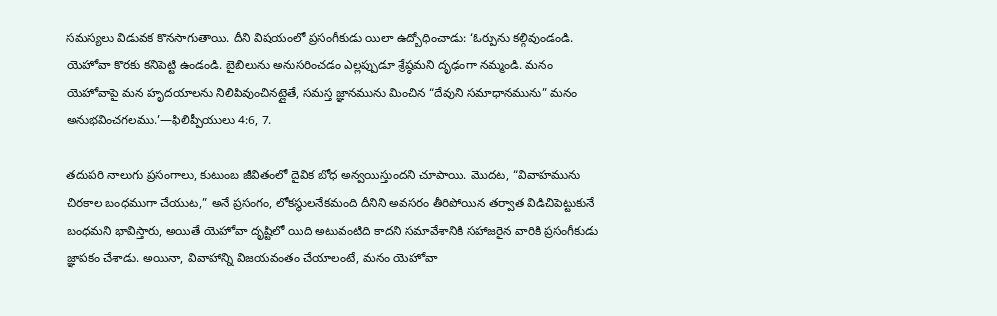సమస్యలు విడువక కొనసాగుతాయి. దీని విషయంలో ప్రసంగీకుడు యిలా ఉద్బోధించాడు: ‘ఓర్పును కల్గివుండండి. యెహోవా కొరకు కనిపెట్టి ఉండండి. బైబిలును అనుసరించడం ఎల్లప్పుడూ శ్రేష్ఠమని దృఢంగా నమ్మండి. మనం యెహోవాపై మన హృదయాలను నిలిపివుంచినట్లైతే, సమస్త జ్ఞానమును మించిన “దేవుని సమాధానమును” మనం అనుభవించగలము.’—ఫిలిప్పీయులు 4:6, 7.

తదుపరి నాలుగు ప్రసంగాలు, కుటుంబ జీవితంలో దైవిక బోధ అన్వయిస్తుందని చూపాయి. మొదట, “వివాహమును చిరకాల బంధముగా చేయుట,” అనే ప్రసంగం, లోకస్థులనేకమంది దీనిని అవసరం తీరిపోయిన తర్వాత విడిచిపెట్టుకునే బంధమని భావిస్తారు, అయితే యెహోవా దృష్టిలో యిది అటువంటిది కాదని సమావేశానికి సహాజరైన వారికి ప్రసంగీకుడు జ్ఞాపకం చేశాడు. అయినా, వివాహాన్ని విజయవంతం చేయాలంటే, మనం యెహోవా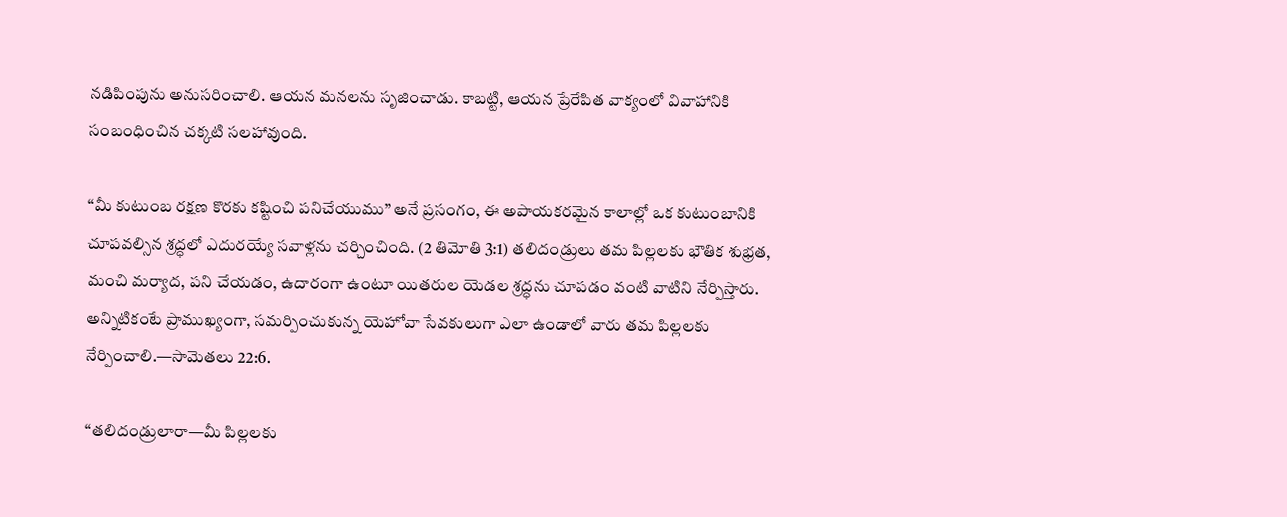నడిపింపును అనుసరించాలి. ఆయన మనలను సృజించాడు. కాబట్టి, ఆయన ప్రేరేపిత వాక్యంలో వివాహానికి సంబంధించిన చక్కటి సలహావుంది.

“మీ కుటుంబ రక్షణ కొరకు కష్టించి పనిచేయుము” అనే ప్రసంగం, ఈ అపాయకరమైన కాలాల్లో ఒక కుటుంబానికి చూపవల్సిన శ్రద్ధలో ఎదురయ్యే సవాళ్లను చర్చించింది. (2 తిమోతి 3:1) తలిదండ్రులు తమ పిల్లలకు భౌతిక శుభ్రత, మంచి మర్యాద, పని చేయడం, ఉదారంగా ఉంటూ యితరుల యెడల శ్రద్ధను చూపడం వంటి వాటిని నేర్పిస్తారు. అన్నిటికంటే ప్రాముఖ్యంగా, సమర్పించుకున్న యెహోవా సేవకులుగా ఎలా ఉండాలో వారు తమ పిల్లలకు నేర్పించాలి.—సామెతలు 22:6.

“తలిదండ్రులారా—మీ పిల్లలకు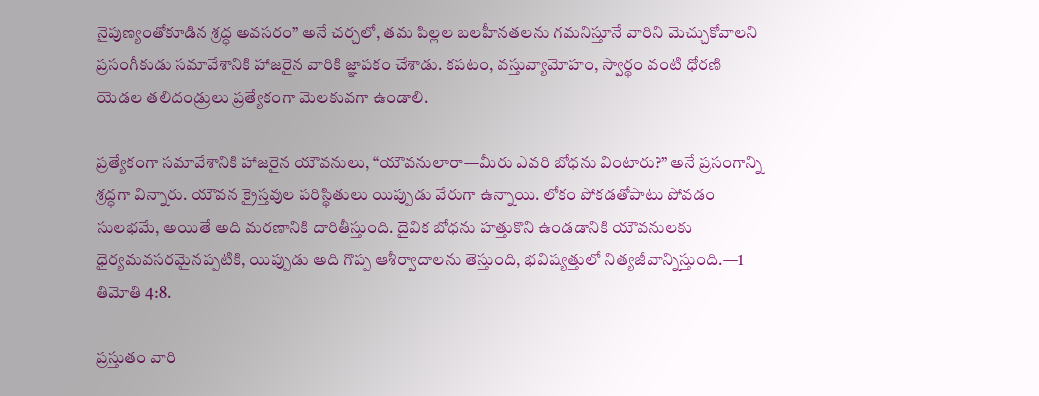నైపుణ్యంతోకూడిన శ్రద్ధ అవసరం” అనే చర్చలో, తమ పిల్లల బలహీనతలను గమనిస్తూనే వారిని మెచ్చుకోవాలని ప్రసంగీకుడు సమావేశానికి హాజరైన వారికి జ్ఞాపకం చేశాడు. కపటం, వస్తువ్యామోహం, స్వార్థం వంటి ధోరణి యెడల తలిదండ్రులు ప్రత్యేకంగా మెలకువగా ఉండాలి.

ప్రత్యేకంగా సమావేశానికి హాజరైన యౌవనులు, “యౌవనులారా—మీరు ఎవరి బోధను వింటారు?” అనే ప్రసంగాన్ని శ్రద్ధగా విన్నారు. యౌవన క్రైస్తవుల పరిస్థితులు యిప్పుడు వేరుగా ఉన్నాయి. లోకం పోకడతోపాటు పోవడం సులభమే, అయితే అది మరణానికి దారితీస్తుంది. దైవిక బోధను హత్తుకొని ఉండడానికి యౌవనులకు ధైర్యమవసరమైనప్పటికి, యిప్పుడు అది గొప్ప ఆశీర్వాదాలను తెస్తుంది, భవిష్యత్తులో నిత్యజీవాన్నిస్తుంది.—1 తిమోతి 4:8.

ప్రస్తుతం వారి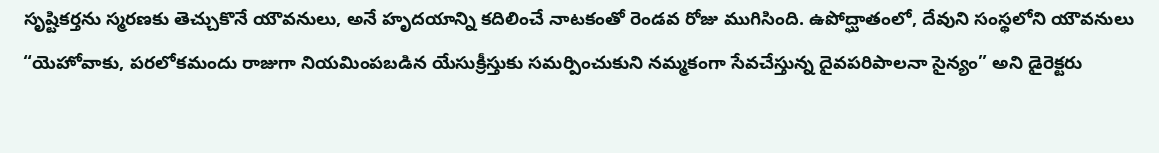సృష్టికర్తను స్మరణకు తెచ్చుకొనే యౌవనులు, అనే హృదయాన్ని కదిలించే నాటకంతో రెండవ రోజు ముగిసింది. ఉపోద్ఘాతంలో, దేవుని సంస్థలోని యౌవనులు “యెహోవాకు, పరలోకమందు రాజుగా నియమింపబడిన యేసుక్రీస్తుకు సమర్పించుకుని నమ్మకంగా సేవచేస్తున్న దైవపరిపాలనా సైన్యం” అని డైరెక్టరు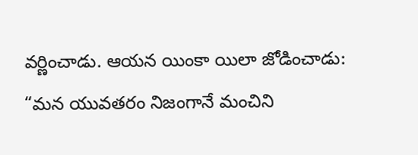వర్ణించాడు. ఆయన యింకా యిలా జోడించాడు: “మన యువతరం నిజంగానే మంచిని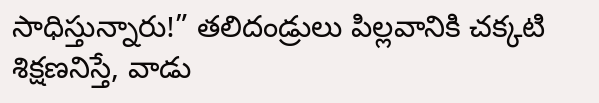సాధిస్తున్నారు!” తలిదండ్రులు పిల్లవానికి చక్కటి శిక్షణనిస్తే, వాడు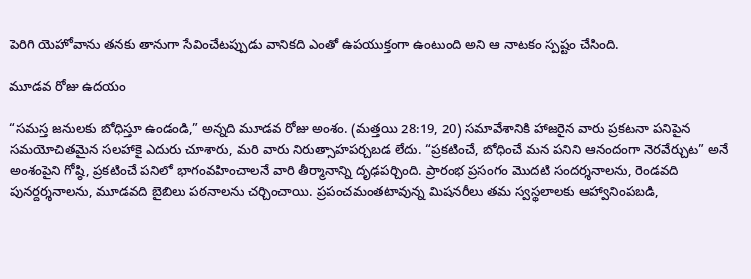పెరిగి యెహోవాను తనకు తానుగా సేవించేటప్పుడు వానికది ఎంతో ఉపయుక్తంగా ఉంటుంది అని ఆ నాటకం స్పష్టం చేసింది.

మూడవ రోజు ఉదయం

“సమస్త జనులకు బోధిస్తూ ఉండండి,” అన్నది మూడవ రోజు అంశం. (మత్తయి 28:19, 20) సమావేశానికి హాజరైన వారు ప్రకటనా పనిపైన సమయోచితమైన సలహాకై ఎదురు చూశారు, మరి వారు నిరుత్సాహపర్చబడ లేదు. “ప్రకటించే, బోధించే మన పనిని ఆనందంగా నెరవేర్చుట” అనే అంశంపైని గోష్ఠి, ప్రకటించే పనిలో భాగంవహించాలనే వారి తీర్మానాన్ని దృఢపర్చింది. ప్రారంభ ప్రసంగం మొదటి సందర్శనాలను, రెండవది పునర్దర్శనాలను, మూడవది బైబిలు పఠనాలను చర్చించాయి. ప్రపంచమంతటావున్న మిషనరీలు తమ స్వస్థలాలకు ఆహ్వానింపబడి,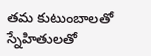తమ కుటుంబాలతో స్నేహితులతో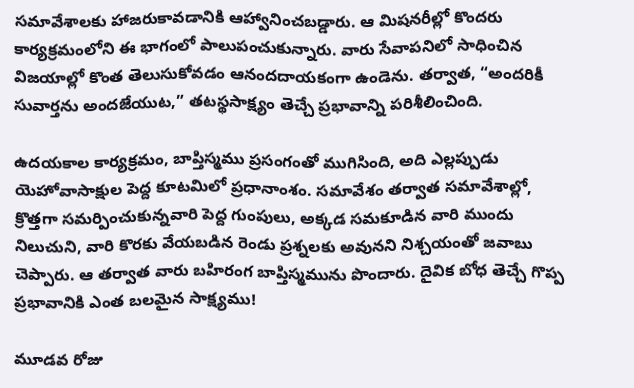సమావేశాలకు హాజరుకావడానికి ఆహ్వానించబడ్డారు. ఆ మిషనరీల్లో కొందరు కార్యక్రమంలోని ఈ భాగంలో పాలుపంచుకున్నారు. వారు సేవాపనిలో సాధించిన విజయాల్లో కొంత తెలుసుకోవడం ఆనందదాయకంగా ఉండెను. తర్వాత, “అందరికీ సువార్తను అందజేయుట,” తటస్థసాక్ష్యం తెచ్చే ప్రభావాన్ని పరిశీలించింది.

ఉదయకాల కార్యక్రమం, బాప్తిస్మము ప్రసంగంతో ముగిసింది, అది ఎల్లప్పుడు యెహోవాసాక్షుల పెద్ద కూటమిలో ప్రధానాంశం. సమావేశం తర్వాత సమావేశాల్లో, క్రొత్తగా సమర్పించుకున్నవారి పెద్ద గుంపులు, అక్కడ సమకూడిన వారి ముందు నిలుచుని, వారి కొరకు వేయబడిన రెండు ప్రశ్నలకు అవునని నిశ్చయంతో జవాబు చెప్పారు. ఆ తర్వాత వారు బహిరంగ బాప్తిస్మమును పొందారు. దైవిక బోధ తెచ్చే గొప్ప ప్రభావానికి ఎంత బలమైన సాక్ష్యము!

మూడవ రోజు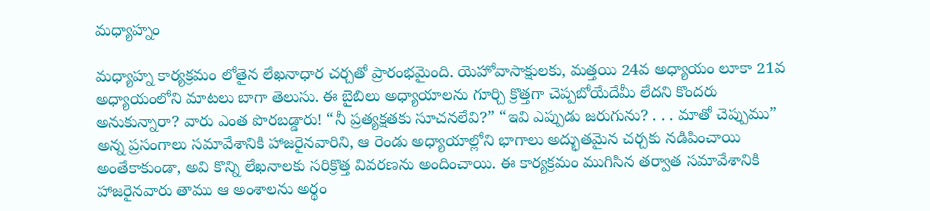మధ్యాహ్నం

మధ్యాహ్న కార్యక్రమం లోతైన లేఖనాధార చర్చతో ప్రారంభమైంది. యెహోవాసాక్షులకు, మత్తయి 24వ అధ్యాయం లూకా 21వ అధ్యాయంలోని మాటలు బాగా తెలుసు. ఈ బైబిలు అధ్యాయాలను గూర్చి క్రొత్తగా చెప్పబోయేదేమీ లేదని కొందరు అనుకున్నారా? వారు ఎంత పొరబడ్డారు! “నీ ప్రత్యక్షతకు సూచనలేవి?” “ఇవి ఎప్పుడు జరుగును? . . . మాతో చెప్పుము” అన్న ప్రసంగాలు సమావేశానికి హాజరైనవారిని, ఆ రెండు అధ్యాయాల్లోని భాగాలు అద్భుతమైన చర్చకు నడిపించాయి అంతేకాకుండా, అవి కొన్ని లేఖనాలకు సరిక్రొత్త వివరణను అందించాయి. ఈ కార్యక్రమం ముగిసిన తర్వాత సమావేశానికి హాజరైనవారు తాము ఆ అంశాలను అర్థం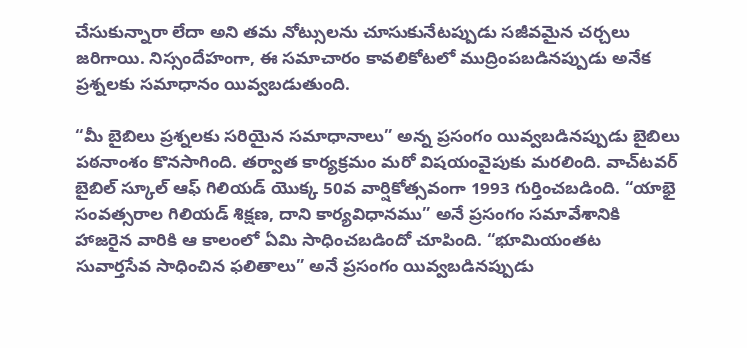చేసుకున్నారా లేదా అని తమ నోట్సులను చూసుకునేటప్పుడు సజీవమైన చర్చలు జరిగాయి. నిస్సందేహంగా, ఈ సమాచారం కావలికోటలో ముద్రింపబడినప్పుడు అనేక ప్రశ్నలకు సమాధానం యివ్వబడుతుంది.

“మీ బైబిలు ప్రశ్నలకు సరియైన సమాధానాలు” అన్న ప్రసంగం యివ్వబడినప్పుడు బైబిలు పఠనాంశం కొనసాగింది. తర్వాత కార్యక్రమం మరో విషయంవైపుకు మరలింది. వాచ్‌టవర్‌ బైబిల్‌ స్కూల్‌ ఆఫ్‌ గిలియడ్‌ యొక్క 50వ వార్షికోత్సవంగా 1993 గుర్తించబడింది. “యాభై సంవత్సరాల గిలియడ్‌ శిక్షణ, దాని కార్యవిధానము” అనే ప్రసంగం సమావేశానికి హాజరైన వారికి ఆ కాలంలో ఏమి సాధించబడిందో చూపింది. “భూమియంతట సువార్తసేవ సాధించిన ఫలితాలు” అనే ప్రసంగం యివ్వబడినప్పుడు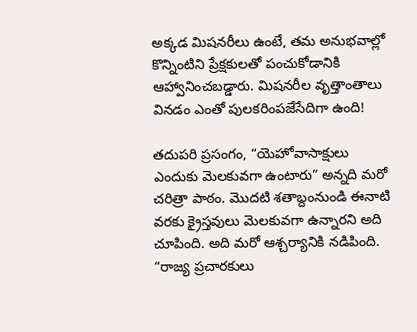అక్కడ మిషనరీలు ఉంటే, తమ అనుభవాల్లో కొన్నింటిని ప్రేక్షకులతో పంచుకోడానికి ఆహ్వానించబడ్డారు. మిషనరీల వృత్తాంతాలు వినడం ఎంతో పులకరింపజేసేదిగా ఉంది!

తదుపరి ప్రసంగం, “యెహోవాసాక్షులు ఎందుకు మెలకువగా ఉంటారు” అన్నది మరో చరిత్రా పాఠం. మొదటి శతాబ్దంనుండి ఈనాటి వరకు క్రైస్తవులు మెలకువగా ఉన్నారని అది చూపింది. అది మరో ఆశ్చర్యానికి నడిపింది. “రాజ్య ప్రచారకులు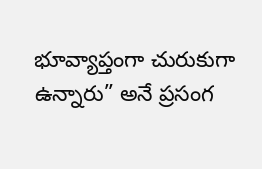భూవ్యాప్తంగా చురుకుగా ఉన్నారు” అనే ప్రసంగ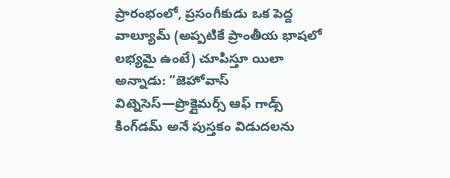ప్రారంభంలో, ప్రసంగీకుడు ఒక పెద్ద వాల్యూమ్‌ (అప్పటికే ప్రాంతీయ భాషలో లభ్యమై ఉంటే) చూపిస్తూ యిలా అన్నాడు: “జెహోవాస్‌ విట్నెసెస్‌—ప్రొక్లైమర్స్‌ ఆఫ్‌ గాడ్స్‌ కింగ్‌డమ్‌ అనే పుస్తకం విడుదలను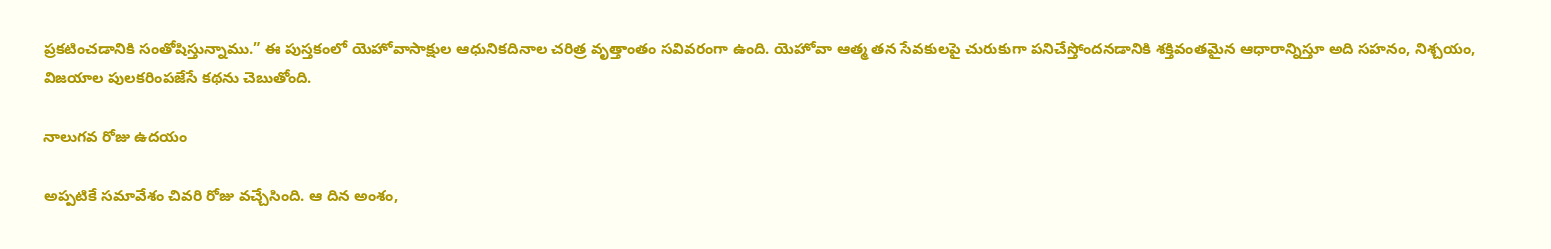ప్రకటించడానికి సంతోషిస్తున్నాము.” ఈ పుస్తకంలో యెహోవాసాక్షుల ఆధునికదినాల చరిత్ర వృత్తాంతం సవివరంగా ఉంది. యెహోవా ఆత్మ తన సేవకులపై చురుకుగా పనిచేస్తోందనడానికి శక్తివంతమైన ఆధారాన్నిస్తూ అది సహనం, నిశ్చయం, విజయాల పులకరింపజేసే కథను చెబుతోంది.

నాలుగవ రోజు ఉదయం

అప్పటికే సమావేశం చివరి రోజు వచ్చేసింది. ఆ దిన అంశం,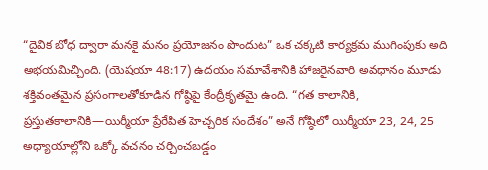“దైవిక బోధ ద్వారా మనకై మనం ప్రయోజనం పొందుట” ఒక చక్కటి కార్యక్రమ ముగింపుకు అది అభయమిచ్చింది. (యెషయా 48:17) ఉదయం సమావేశానికి హాజరైనవారి అవధానం మూడు శక్తివంతమైన ప్రసంగాలతోకూడిన గోష్ఠిపై కేంద్రీకృతమై ఉంది. “గత కాలానికి, ప్రస్తుతకాలానికి—యిర్మీయా ప్రేరేపిత హెచ్చరిక సందేశం” అనే గోష్ఠిలో యిర్మీయా 23, 24, 25 అధ్యాయాల్లోని ఒక్కో వచనం చర్చించబడ్డం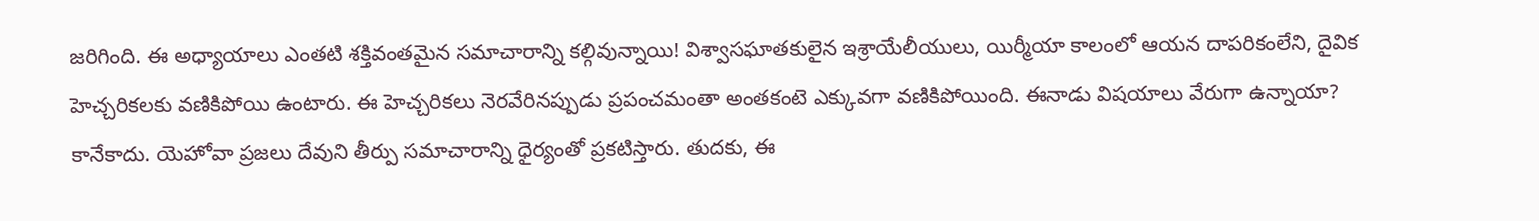జరిగింది. ఈ అధ్యాయాలు ఎంతటి శక్తివంతమైన సమాచారాన్ని కల్గివున్నాయి! విశ్వాసఘాతకులైన ఇశ్రాయేలీయులు, యిర్మీయా కాలంలో ఆయన దాపరికంలేని, దైవిక హెచ్చరికలకు వణికిపోయి ఉంటారు. ఈ హెచ్చరికలు నెరవేరినప్పుడు ప్రపంచమంతా అంతకంటె ఎక్కువగా వణికిపోయింది. ఈనాడు విషయాలు వేరుగా ఉన్నాయా? కానేకాదు. యెహోవా ప్రజలు దేవుని తీర్పు సమాచారాన్ని ధైర్యంతో ప్రకటిస్తారు. తుదకు, ఈ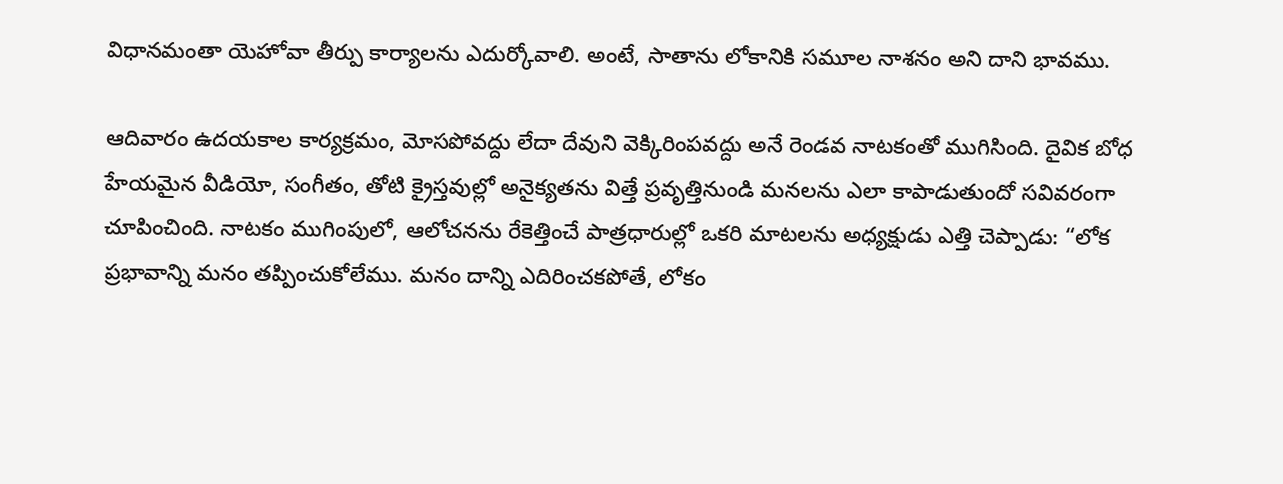విధానమంతా యెహోవా తీర్పు కార్యాలను ఎదుర్కోవాలి. అంటే, సాతాను లోకానికి సమూల నాశనం అని దాని భావము.

ఆదివారం ఉదయకాల కార్యక్రమం, మోసపోవద్దు లేదా దేవుని వెక్కిరింపవద్దు అనే రెండవ నాటకంతో ముగిసింది. దైవిక బోధ హేయమైన వీడియో, సంగీతం, తోటి క్రైస్తవుల్లో అనైక్యతను విత్తే ప్రవృత్తినుండి మనలను ఎలా కాపాడుతుందో సవివరంగా చూపించింది. నాటకం ముగింపులో, ఆలోచనను రేకెత్తించే పాత్రధారుల్లో ఒకరి మాటలను అధ్యక్షుడు ఎత్తి చెప్పాడు: “లోక ప్రభావాన్ని మనం తప్పించుకోలేము. మనం దాన్ని ఎదిరించకపోతే, లోకం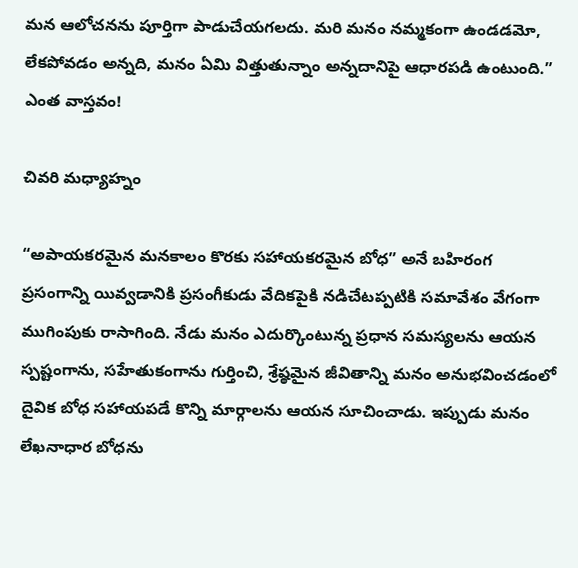మన ఆలోచనను పూర్తిగా పాడుచేయగలదు. మరి మనం నమ్మకంగా ఉండడమో, లేకపోవడం అన్నది, మనం ఏమి విత్తుతున్నాం అన్నదానిపై ఆధారపడి ఉంటుంది.” ఎంత వాస్తవం!

చివరి మధ్యాహ్నం

“అపాయకరమైన మనకాలం కొరకు సహాయకరమైన బోధ” అనే బహిరంగ ప్రసంగాన్ని యివ్వడానికి ప్రసంగీకుడు వేదికపైకి నడిచేటప్పటికి సమావేశం వేగంగా ముగింపుకు రాసాగింది. నేడు మనం ఎదుర్కొంటున్న ప్రధాన సమస్యలను ఆయన స్పష్టంగాను, సహేతుకంగాను గుర్తించి, శ్రేష్ఠమైన జీవితాన్ని మనం అనుభవించడంలో దైవిక బోధ సహాయపడే కొన్ని మార్గాలను ఆయన సూచించాడు. ఇప్పుడు మనం లేఖనాధార బోధను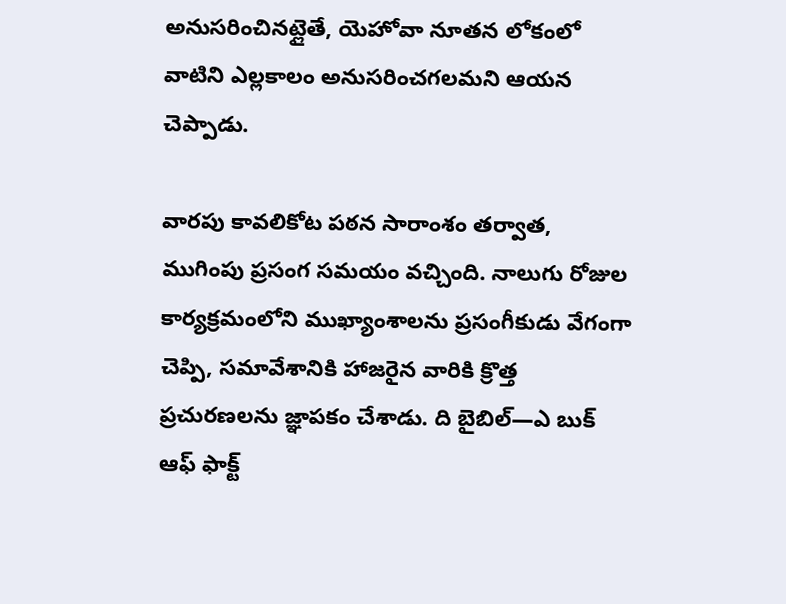అనుసరించినట్లైతే, యెహోవా నూతన లోకంలో వాటిని ఎల్లకాలం అనుసరించగలమని ఆయన చెప్పాడు.

వారపు కావలికోట పఠన సారాంశం తర్వాత, ముగింపు ప్రసంగ సమయం వచ్చింది. నాలుగు రోజుల కార్యక్రమంలోని ముఖ్యాంశాలను ప్రసంగీకుడు వేగంగా చెప్పి, సమావేశానికి హాజరైన వారికి క్రొత్త ప్రచురణలను జ్ఞాపకం చేశాడు. ది బైబిల్‌—ఎ బుక్‌ ఆఫ్‌ ఫాక్ట్‌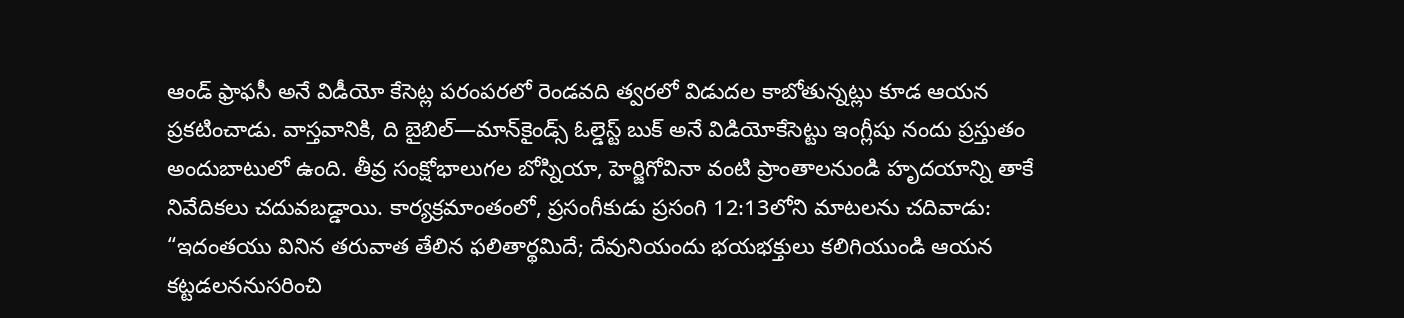ఆండ్‌ ఫ్రాఫసీ అనే విడీయో కేసెట్ల పరంపరలో రెండవది త్వరలో విడుదల కాబోతున్నట్లు కూడ ఆయన ప్రకటించాడు. వాస్తవానికి, ది బైబిల్‌—మాన్‌కైండ్స్‌ ఓల్డెస్ట్‌ బుక్‌ అనే విడియోకేసెట్టు ఇంగ్లీషు నందు ప్రస్తుతం అందుబాటులో ఉంది. తీవ్ర సంక్షోభాలుగల బోస్నియా, హెర్జిగోవినా వంటి ప్రాంతాలనుండి హృదయాన్ని తాకే నివేదికలు చదువబడ్డాయి. కార్యక్రమాంతంలో, ప్రసంగీకుడు ప్రసంగి 12:13లోని మాటలను చదివాడు: “ఇదంతయు వినిన తరువాత తేలిన ఫలితార్థమిదే; దేవునియందు భయభక్తులు కలిగియుండి ఆయన కట్టడలననుసరించి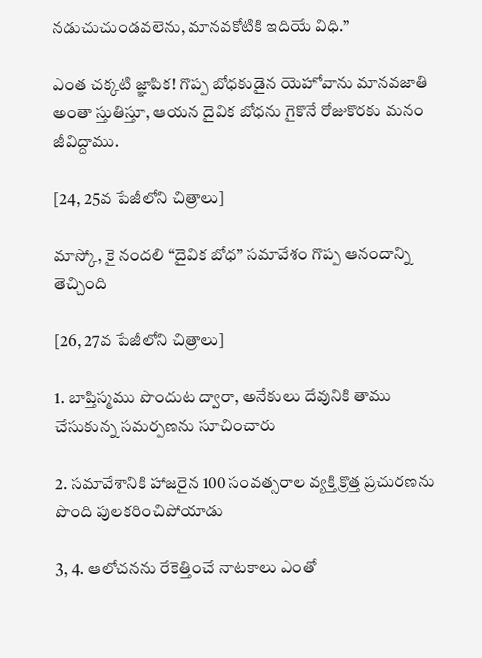నడుచుచుండవలెను, మానవకోటికి ఇదియే విధి.”

ఎంత చక్కటి జ్ఞాపిక! గొప్ప బోధకుడైన యెహోవాను మానవజాతి అంతా స్తుతిస్తూ, ఆయన దైవిక బోధను గైకొనే రోజుకొరకు మనం జీవిద్దాము.

[24, 25వ పేజీలోని చిత్రాలు]

మాస్కో, కై నందలి “దైవిక బోధ” సమావేశం గొప్ప ఆనందాన్ని తెచ్చింది

[26, 27వ పేజీలోని చిత్రాలు]

1. బాప్తిస్మము పొందుట ద్వారా, అనేకులు దేవునికి తాము చేసుకున్న సమర్పణను సూచించారు

2. సమావేశానికి హాజరైన 100 సంవత్సరాల వ్యక్తి క్రొత్త ప్రచురణను పొంది పులకరించిపోయాడు

3, 4. ఆలోచనను రేకెత్తించే నాటకాలు ఎంతో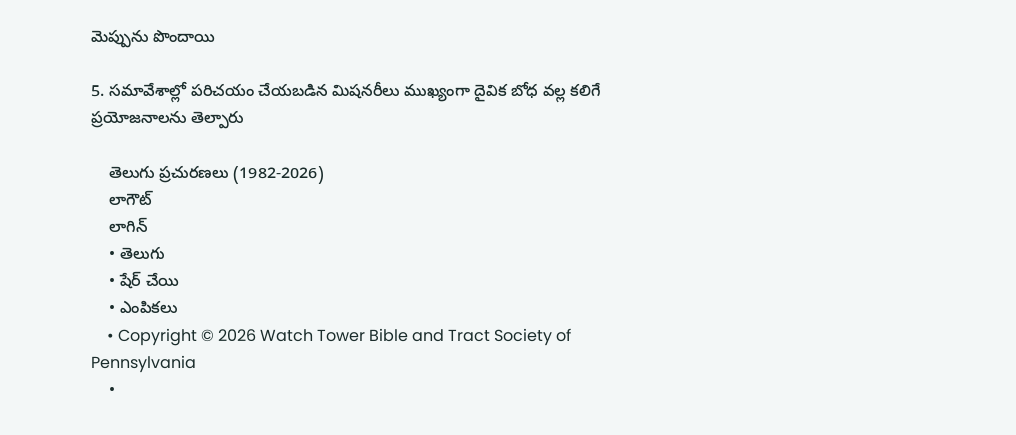మెప్పును పొందాయి

5. సమావేశాల్లో పరిచయం చేయబడిన మిషనరీలు ముఖ్యంగా దైవిక బోధ వల్ల కలిగే ప్రయోజనాలను తెల్పారు

    తెలుగు ప్రచురణలు (1982-2026)
    లాగౌట్‌
    లాగిన్‌
    • తెలుగు
    • షేర్ చేయి
    • ఎంపికలు
    • Copyright © 2026 Watch Tower Bible and Tract Society of Pennsylvania
    •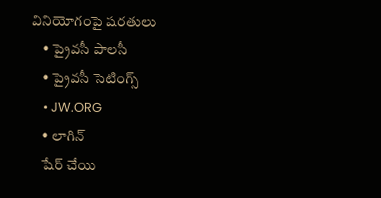వినియోగంపై షరతులు
    • ప్రైవసీ పాలసీ
    • ప్రైవసీ సెటింగ్స్‌
    • JW.ORG
    • లాగిన్‌
    షేర్‌ చేయి